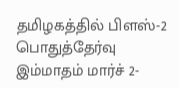தமிழகத்தில் பிளஸ்-2 பொதுத்தேர்வு இம்மாதம் மார்ச் 2-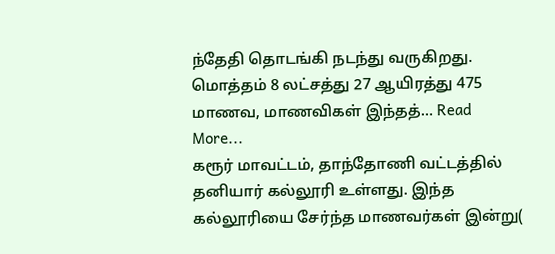ந்தேதி தொடங்கி நடந்து வருகிறது. மொத்தம் 8 லட்சத்து 27 ஆயிரத்து 475 மாணவ, மாணவிகள் இந்தத்… Read More...
கரூர் மாவட்டம், தாந்தோணி வட்டத்தில் தனியார் கல்லூரி உள்ளது. இந்த கல்லூரியை சேர்ந்த மாணவர்கள் இன்று(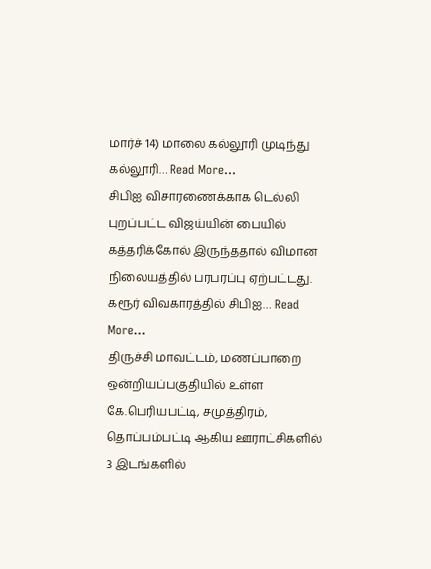மார்ச் 14) மாலை கல்லூரி முடிந்து கல்லூரி… Read More...
சிபிஐ விசாரணைக்காக டெல்லி புறப்பட்ட விஜய்யின் பையில் கத்தரிக்கோல் இருந்ததால் விமான நிலையத்தில் பரபரப்பு ஏற்பட்டது. கரூர் விவகாரத்தில் சிபிஐ… Read More...
திருச்சி மாவட்டம், மணப்பாறை ஒன்றியப்பகுதியில் உள்ள கே.பெரியபட்டி, சமுத்திரம், தொப்பம்பட்டி ஆகிய ஊராட்சிகளில் 3 இடங்களில்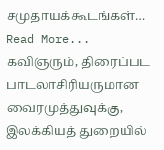சமுதாயக்கூடங்கள்… Read More...
கவிஞரும், திரைப்பட பாடலாசிரியருமான வைரமுத்துவுக்கு, இலக்கியத் துறையில்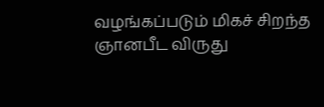வழங்கப்படும் மிகச் சிறந்த ஞானபீட விருது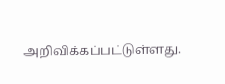அறிவிக்கப்பட்டுள்ளது.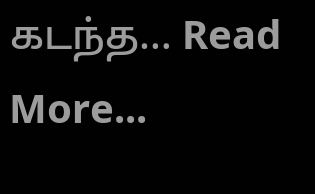கடந்த… Read More...